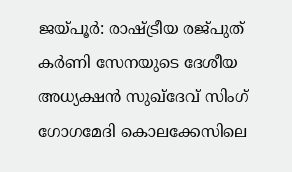ജയ്പൂർ: രാഷ്ട്രീയ രജ്പുത് കർണി സേനയുടെ ദേശീയ അധ്യക്ഷൻ സുഖ്ദേവ് സിംഗ് ഗോഗമേദി കൊലക്കേസിലെ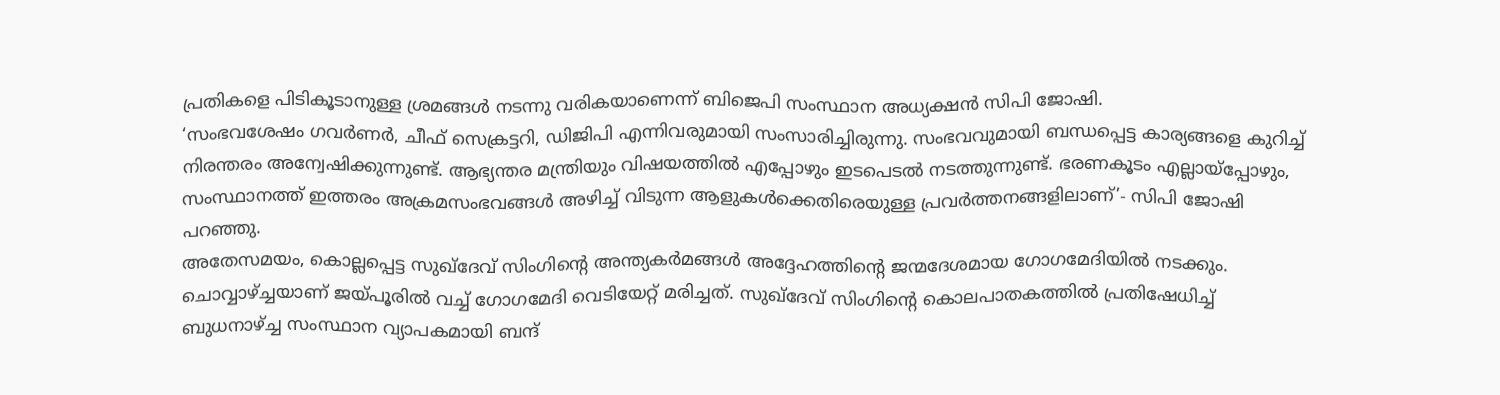പ്രതികളെ പിടികൂടാനുള്ള ശ്രമങ്ങൾ നടന്നു വരികയാണെന്ന് ബിജെപി സംസ്ഥാന അധ്യക്ഷൻ സിപി ജോഷി.
‘സംഭവശേഷം ഗവർണർ, ചീഫ് സെക്രട്ടറി, ഡിജിപി എന്നിവരുമായി സംസാരിച്ചിരുന്നു. സംഭവവുമായി ബന്ധപ്പെട്ട കാര്യങ്ങളെ കുറിച്ച് നിരന്തരം അന്വേഷിക്കുന്നുണ്ട്. ആഭ്യന്തര മന്ത്രിയും വിഷയത്തിൽ എപ്പോഴും ഇടപെടൽ നടത്തുന്നുണ്ട്. ഭരണകൂടം എല്ലായ്പ്പോഴും, സംസ്ഥാനത്ത് ഇത്തരം അക്രമസംഭവങ്ങൾ അഴിച്ച് വിടുന്ന ആളുകൾക്കെതിരെയുള്ള പ്രവർത്തനങ്ങളിലാണ്’- സിപി ജോഷി പറഞ്ഞു.
അതേസമയം, കൊല്ലപ്പെട്ട സുഖ്ദേവ് സിംഗിന്റെ അന്ത്യകർമങ്ങൾ അദ്ദേഹത്തിന്റെ ജന്മദേശമായ ഗോഗമേദിയിൽ നടക്കും. ചൊവ്വാഴ്ച്ചയാണ് ജയ്പൂരിൽ വച്ച് ഗോഗമേദി വെടിയേറ്റ് മരിച്ചത്. സുഖ്ദേവ് സിംഗിന്റെ കൊലപാതകത്തിൽ പ്രതിഷേധിച്ച് ബുധനാഴ്ച്ച സംസ്ഥാന വ്യാപകമായി ബന്ദ്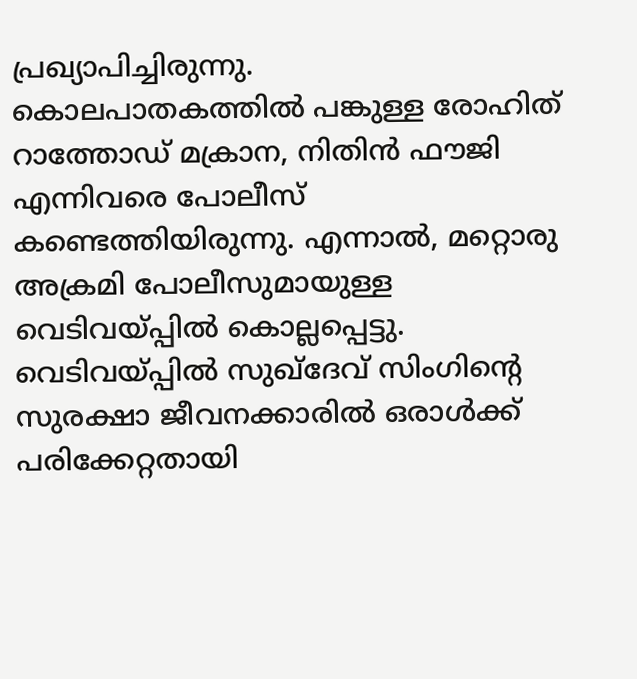പ്രഖ്യാപിച്ചിരുന്നു.
കൊലപാതകത്തിൽ പങ്കുള്ള രോഹിത് റാത്തോഡ് മക്രാന, നിതിൻ ഫൗജി എന്നിവരെ പോലീസ് കണ്ടെത്തിയിരുന്നു. എന്നാൽ, മറ്റൊരു അക്രമി പോലീസുമായുള്ള വെടിവയ്പ്പിൽ കൊല്ലപ്പെട്ടു. വെടിവയ്പ്പിൽ സുഖ്ദേവ് സിംഗിന്റെ സുരക്ഷാ ജീവനക്കാരിൽ ഒരാൾക്ക് പരിക്കേറ്റതായി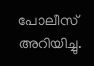പോലീസ് അറിയിച്ചു.